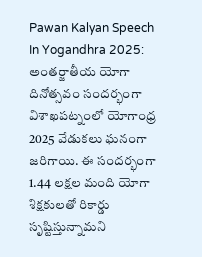Pawan Kalyan Speech In Yogandhra 2025: అంతర్జాతీయ యోగా దినోత్సవం సందర్భంగా విశాఖపట్నంలో యోగాంధ్ర 2025 వేడుకలు ఘనంగా జరిగాయి. ఈ సందర్భంగా 1.44 లక్షల మంది యోగా శిక్షకులతో రికార్డు సృష్టిస్తున్నామని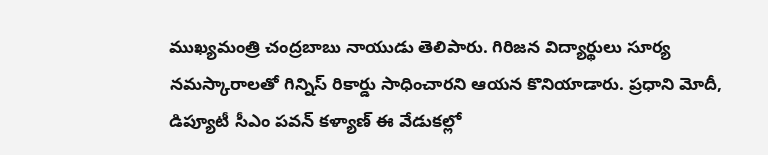ముఖ్యమంత్రి చంద్రబాబు నాయుడు తెలిపారు. గిరిజన విద్యార్థులు సూర్య నమస్కారాలతో గిన్నిస్ రికార్డు సాధించారని ఆయన కొనియాడారు. ప్రధాని మోదీ, డిప్యూటీ సీఎం పవన్ కళ్యాణ్ ఈ వేడుకల్లో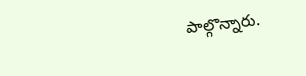పాల్గొన్నారు.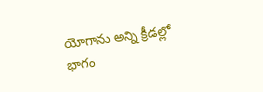యోగాను అన్ని క్రీడల్లో భాగం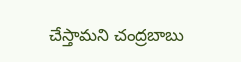చేస్తామని చంద్రబాబు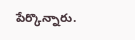పేర్కొన్నారు.